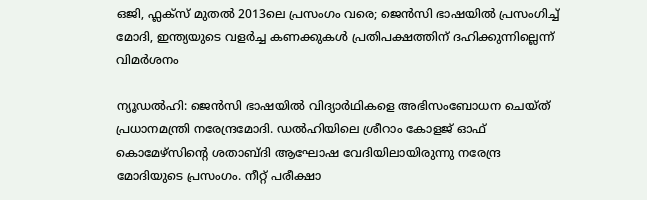ഒജി, ഫ്ലക്സ് മുതൽ 2013ലെ പ്രസംഗം വരെ; ജെൻസി ഭാഷയിൽ പ്രസംഗിച്ച് മോദി, ഇന്ത്യയുടെ വളർച്ച കണക്കുകൾ പ്രതിപക്ഷത്തിന് ദഹിക്കുന്നില്ലെന്ന് വിമർശനം

ന്യൂഡൽഹി: ജെൻസി ഭാഷയിൽ വിദ്യാർഥികളെ അഭിസംബോധന ചെയ്ത് പ്രധാനമന്ത്രി നരേന്ദ്രമോദി. ഡൽഹിയിലെ ശ്രീറാം കോളജ് ഓഫ് കൊമേഴ്സിന്റെ ശതാബ്ദി ആഘോഷ വേദിയിലായിരുന്നു നരേന്ദ്ര മോദിയുടെ പ്രസംഗം. നീറ്റ് പരീക്ഷാ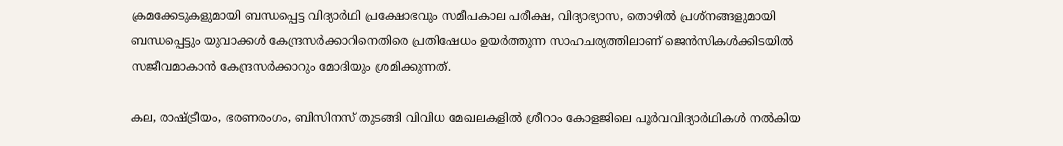ക്രമക്കേടുകളുമായി ബന്ധപ്പെട്ട വിദ്യാർഥി പ്രക്ഷോഭവും സമീപകാല പരീക്ഷ, വിദ്യാഭ്യാസ, തൊഴിൽ പ്രശ്നങ്ങളുമായി ബന്ധപ്പെട്ടും യുവാക്കൾ കേന്ദ്രസർക്കാറിനെതിരെ പ്രതിഷേധം ഉയർത്തുന്ന സാഹചര്യത്തിലാണ് ജെൻസികൾക്കിടയിൽ സജീവമാകാൻ കേന്ദ്രസർക്കാറും മോദിയും ശ്രമിക്കുന്നത്.

കല, രാഷ്ട്രീയം, ഭരണരംഗം, ബിസിനസ് തുടങ്ങി വിവിധ മേഖലകളിൽ ശ്രീറാം കോളജിലെ പൂർവവിദ്യാർഥികൾ നൽകിയ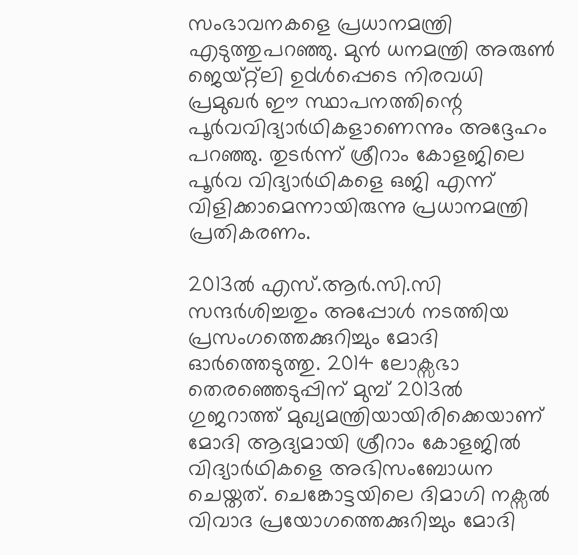സംഭാവനകളെ പ്രധാനമന്ത്രി എടുത്തുപറഞ്ഞു. മുൻ ധനമന്ത്രി അരുൺ ജെയ്റ്റ്ലി ഉdൾപ്പെടെ നിരവധി പ്രമുഖർ ഈ സ്ഥാപനത്തിന്റെ പൂർവവിദ്യാർഥികളാണെന്നും അദ്ദേഹം പറഞ്ഞു. തുടർന്ന് ശ്രീറാം കോളജിലെ പൂർവ വിദ്യാർഥികളെ ഒജി എന്ന് വിളിക്കാമെന്നായിരുന്നു പ്രധാനമന്ത്രി പ്രതികരണം.

2013ൽ എസ്.ആർ.സി.സി സന്ദർശിച്ചതും അപ്പോൾ നടത്തിയ പ്രസംഗത്തെക്കുറിച്ചും മോദി ഓർത്തെടുത്തു. 2014 ലോക്സഭാ തെരഞ്ഞെടുപ്പിന് മുമ്പ് 2013ൽ ഗുജറാത്ത് മുഖ്യമന്ത്രിയായിരിക്കെയാണ് മോദി ആദ്യമായി ശ്രീറാം കോളജിൽ വിദ്യാർഥികളെ അഭിസംബോധന ചെയ്തത്. ചെങ്കോട്ടയിലെ ദിമാഗി നക്സൽ വിവാദ പ്രയോഗത്തെക്കുറിച്ചും മോദി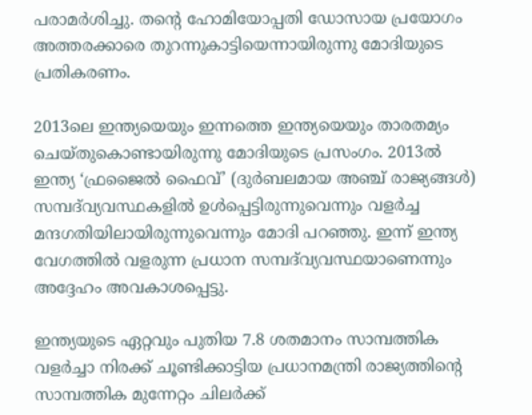പരാമർശിച്ചു. തന്റെ ഹോമിയോപ്പതി ഡോസായ പ്രയോഗം അത്തരക്കാരെ തുറന്നുകാട്ടിയെന്നായിരുന്നു മോദിയുടെ പ്രതികരണം.

2013ലെ ഇന്ത്യയെയും ഇന്നത്തെ ഇന്ത്യയെയും താരതമ്യം ചെയ്തുകൊണ്ടായിരുന്നു മോദിയുടെ പ്രസംഗം. 2013ൽ ഇന്ത്യ ‘ഫ്രജൈൽ ഫൈവ്’ (ദുർബലമായ അഞ്ച് രാജ്യങ്ങൾ) സമ്പദ്‌വ്യവസ്ഥകളിൽ ഉൾപ്പെട്ടിരുന്നുവെന്നും വളർച്ച മന്ദഗതിയിലായിരുന്നുവെന്നും മോദി പറഞ്ഞു. ഇന്ന് ഇന്ത്യ വേഗത്തിൽ വളരുന്ന പ്രധാന സമ്പദ്‌വ്യവസ്ഥയാണെന്നും അദ്ദേഹം അവകാശപ്പെട്ടു.

ഇന്ത്യയുടെ ഏറ്റവും പുതിയ 7.8 ശതമാനം സാമ്പത്തിക വളർച്ചാ നിരക്ക് ചൂണ്ടിക്കാട്ടിയ പ്രധാനമന്ത്രി രാജ്യത്തിന്റെ സാമ്പത്തിക മുന്നേറ്റം ചിലർക്ക്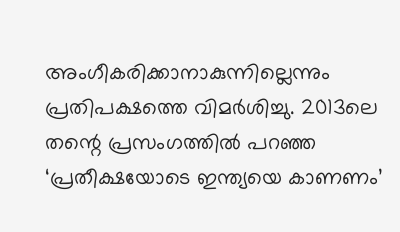അംഗീകരിക്കാനാകുന്നില്ലെന്നും പ്രതിപക്ഷത്തെ വിമർശിച്ചു. 2013ലെ തന്റെ പ്രസംഗത്തിൽ പറഞ്ഞ ‘പ്രതീക്ഷയോടെ ഇന്ത്യയെ കാണണം’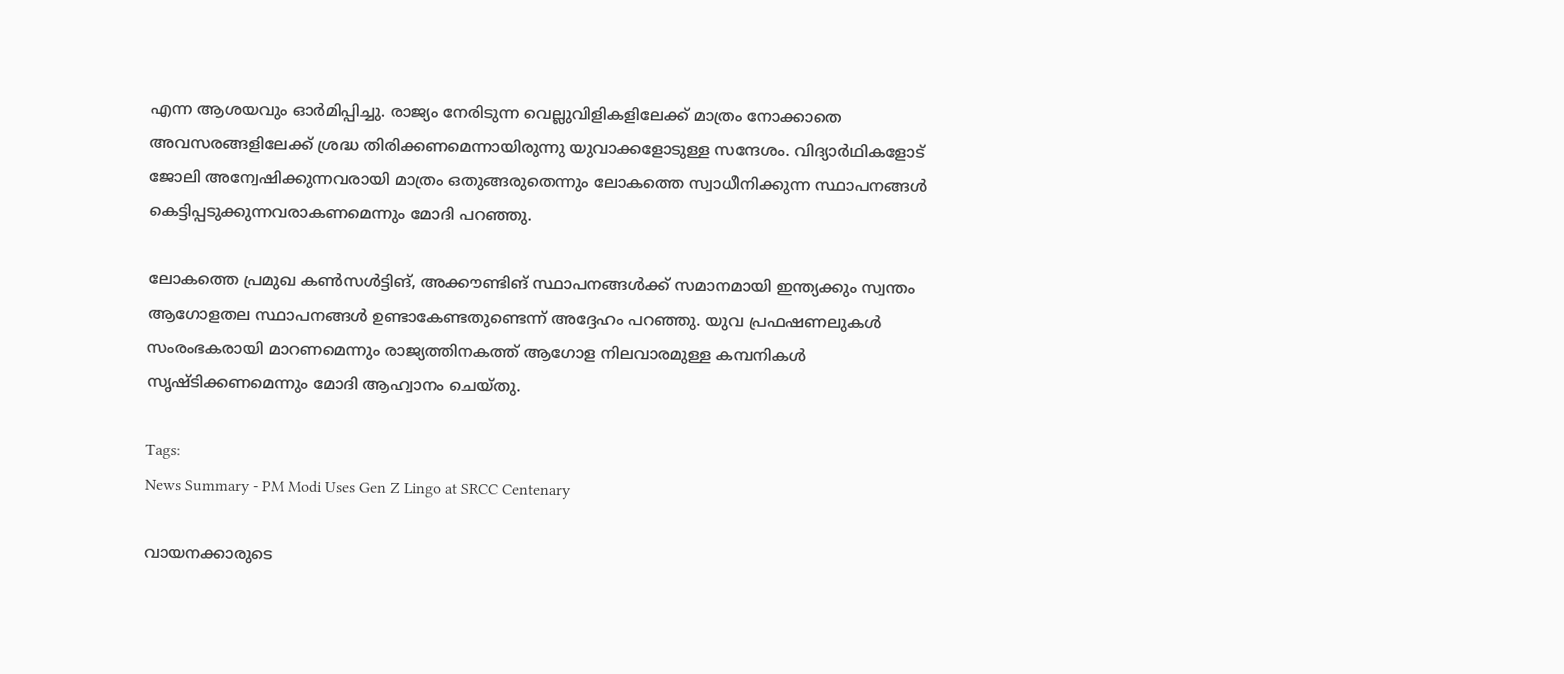എന്ന ആശയവും ഓർമിപ്പിച്ചു. രാജ്യം നേരിടുന്ന വെല്ലുവിളികളിലേക്ക് മാത്രം നോക്കാതെ അവസരങ്ങളിലേക്ക് ശ്രദ്ധ തിരിക്കണമെന്നായിരുന്നു യുവാക്കളോടുള്ള സന്ദേശം. വിദ്യാർഥികളോട് ജോലി അന്വേഷിക്കുന്നവരായി മാത്രം ഒതുങ്ങരുതെന്നും ലോകത്തെ സ്വാധീനിക്കുന്ന സ്ഥാപനങ്ങൾ കെട്ടിപ്പടുക്കുന്നവരാകണമെന്നും മോദി പറഞ്ഞു.

ലോകത്തെ പ്രമുഖ കൺസൾട്ടിങ്, അക്കൗണ്ടിങ് സ്ഥാപനങ്ങൾക്ക് സമാനമായി ഇന്ത്യക്കും സ്വന്തം ആഗോളതല സ്ഥാപനങ്ങൾ ഉണ്ടാകേണ്ടതുണ്ടെന്ന് അദ്ദേഹം പറഞ്ഞു. യുവ പ്രഫഷണലുകൾ സംരംഭകരായി മാറണമെന്നും രാജ്യത്തിനകത്ത് ആഗോള നിലവാരമുള്ള കമ്പനികൾ സൃഷ്ടിക്കണമെന്നും മോദി ആഹ്വാനം ചെയ്തു.

Tags:
News Summary - PM Modi Uses Gen Z Lingo at SRCC Centenary

വായനക്കാരുടെ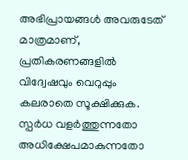അഭിപ്രായങ്ങള്‍ അവരുടേത് മാത്രമാണ്, പ്രതികരണങ്ങളിൽ വിദ്വേഷവും വെറുപ്പും കലരാതെ സൂക്ഷിക്കുക. സ്പർധ വളർത്തുന്നതോ അധിക്ഷേപമാകുന്നതോ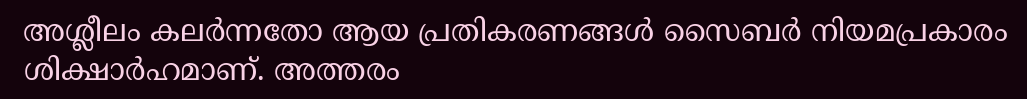അശ്ലീലം കലർന്നതോ ആയ പ്രതികരണങ്ങൾ സൈബർ നിയമപ്രകാരം ശിക്ഷാർഹമാണ്. അത്തരം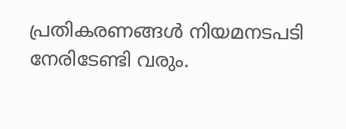പ്രതികരണങ്ങൾ നിയമനടപടി നേരിടേണ്ടി വരും.